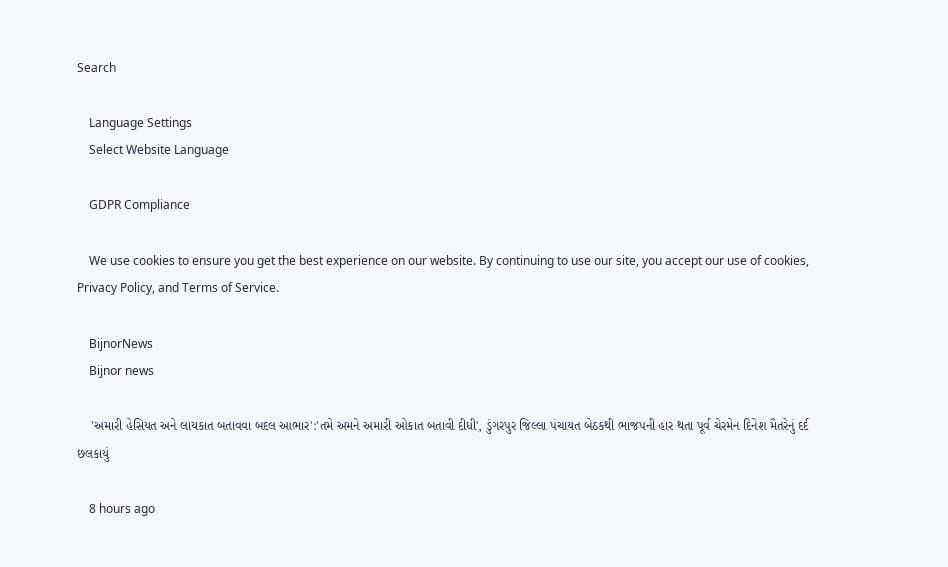Search

    Language Settings
    Select Website Language

    GDPR Compliance

    We use cookies to ensure you get the best experience on our website. By continuing to use our site, you accept our use of cookies, Privacy Policy, and Terms of Service.

    BijnorNews
    Bijnor news

    'અમારી હેસિયત અને લાયકાત બતાવવા બદલ આભાર':'તમે અમને અમારી ઓકાત બતાવી દીધી', ડુંગરપુર જિલ્લા પંચાયત બેઠકથી ભાજપની હાર થતા પૂર્વ ચેરમેન દિનેશ મૈતરેનું દર્દ છલકાયું

    8 hours ago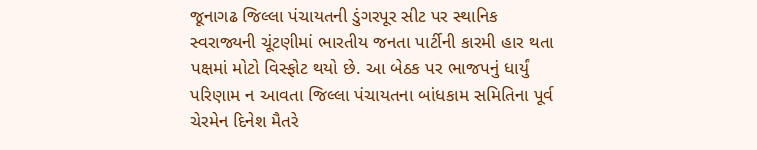જૂનાગઢ જિલ્લા પંચાયતની ડુંગરપૂર સીટ પર સ્થાનિક સ્વરાજ્યની ચૂંટણીમાં ભારતીય જનતા પાર્ટીની કારમી હાર થતા પક્ષમાં મોટો વિસ્ફોટ થયો છે. આ બેઠક પર ભાજપનું ધાર્યું પરિણામ ન આવતા જિલ્લા પંચાયતના બાંધકામ સમિતિના પૂર્વ ચેરમેન દિનેશ મૈતરે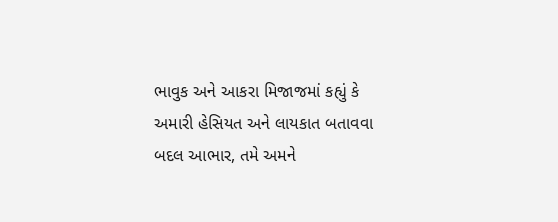ભાવુક અને આકરા મિજાજમાં કહ્યું કે અમારી હેસિયત અને લાયકાત બતાવવા બદલ આભાર, તમે અમને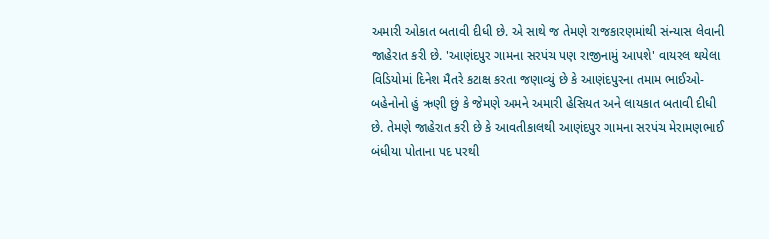અમારી ઓકાત બતાવી દીધી છે. એ સાથે જ તેમણે રાજકારણમાંથી સંન્યાસ લેવાની જાહેરાત કરી છે. 'આણંદપુર ગામના સરપંચ પણ રાજીનામું આપશે' વાયરલ થયેલા વિડિયોમાં દિનેશ મૈતરે કટાક્ષ કરતા જણાવ્યું છે કે આણંદપુરના તમામ ભાઈઓ-બહેનોનો હું ઋણી છું કે જેમણે અમને અમારી હેસિયત અને લાયકાત બતાવી દીધી છે. તેમણે જાહેરાત કરી છે કે આવતીકાલથી આણંદપુર ગામના સરપંચ મેરામણભાઈ બંધીયા પોતાના પદ પરથી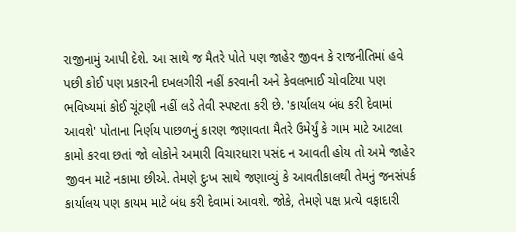રાજીનામું આપી દેશે. આ સાથે જ મૈતરે પોતે પણ જાહેર જીવન કે રાજનીતિમાં હવે પછી કોઈ પણ પ્રકારની દખલગીરી નહીં કરવાની અને કેવલભાઈ ચોવટિયા પણ ભવિષ્યમાં કોઈ ચૂંટણી નહીં લડે તેવી સ્પષ્ટતા કરી છે. 'કાર્યાલય બંધ કરી દેવામાં આવશે' પોતાના નિર્ણય પાછળનું કારણ જણાવતા મૈતરે ઉમેર્યું કે ગામ માટે આટલા કામો કરવા છતાં જો લોકોને અમારી વિચારધારા પસંદ ન આવતી હોય તો અમે જાહેર જીવન માટે નકામા છીએ. તેમણે દુઃખ સાથે જણાવ્યું કે આવતીકાલથી તેમનું જનસંપર્ક કાર્યાલય પણ કાયમ માટે બંધ કરી દેવામાં આવશે. જોકે, તેમણે પક્ષ પ્રત્યે વફાદારી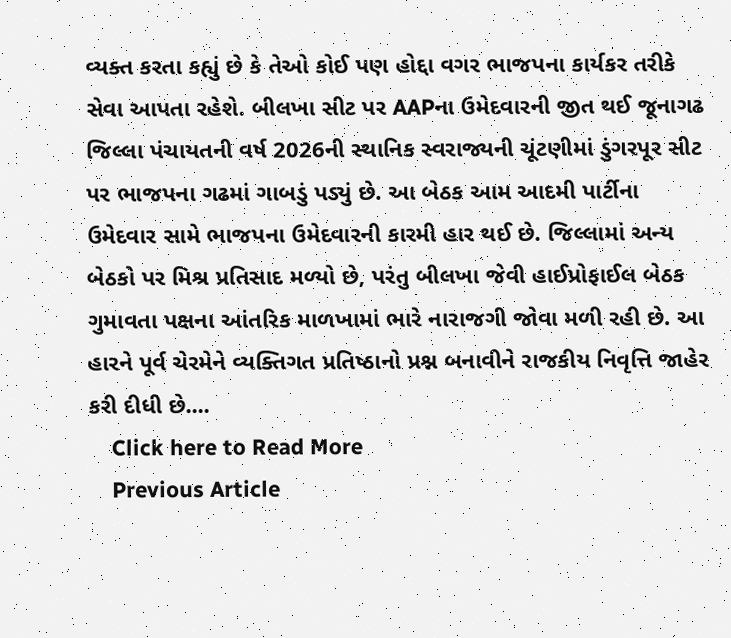વ્યક્ત કરતા કહ્યું છે કે તેઓ કોઈ પણ હોદ્દા વગર ભાજપના કાર્યકર તરીકે સેવા આપતા રહેશે. બીલખા સીટ પર AAPના ઉમેદવારની જીત થઈ જૂનાગઢ જિલ્લા પંચાયતની વર્ષ 2026ની સ્થાનિક સ્વરાજ્યની ચૂંટણીમાં ડુંગરપૂર સીટ પર ભાજપના ગઢમાં ગાબડું પડ્યું છે. આ બેઠક આમ આદમી પાર્ટીના ઉમેદવાર સામે ભાજપના ઉમેદવારની કારમી હાર થઈ છે. જિલ્લામાં અન્ય બેઠકો પર મિશ્ર પ્રતિસાદ મળ્યો છે, પરંતુ બીલખા જેવી હાઈપ્રોફાઈલ બેઠક ગુમાવતા પક્ષના આંતરિક માળખામાં ભારે નારાજગી જોવા મળી રહી છે. આ હારને પૂર્વ ચેરમેને વ્યક્તિગત પ્રતિષ્ઠાનો પ્રશ્ન બનાવીને રાજકીય નિવૃત્તિ જાહેર કરી દીધી છે....
    Click here to Read More
    Previous Article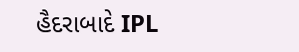હૈદરાબાદે IPL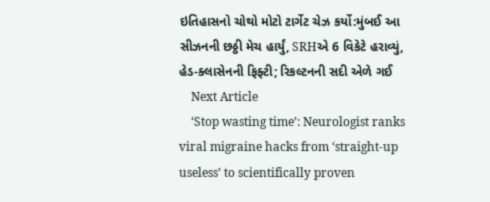ઇતિહાસનો ચોથો મોટો ટાર્ગેટ ચેઝ કર્યો:મુંબઈ આ સીઝનની છઠ્ઠી મેચ હાર્યું, SRHએ 6 વિકેટે હરાવ્યું, હેડ-ક્લાસેનની ફિફ્ટી; રિકલ્ટનની સદી એળે ગઈ
    Next Article
    ‘Stop wasting time’: Neurologist ranks viral migraine hacks from ‘straight-up useless’ to scientifically proven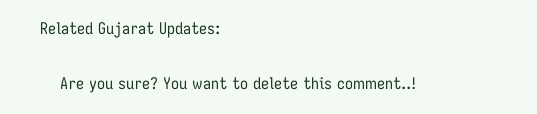Related Gujarat Updates:

    Are you sure? You want to delete this comment..!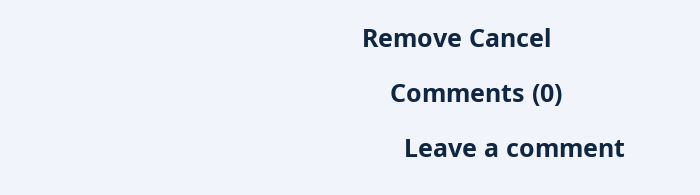Remove Cancel

    Comments (0)

      Leave a comment